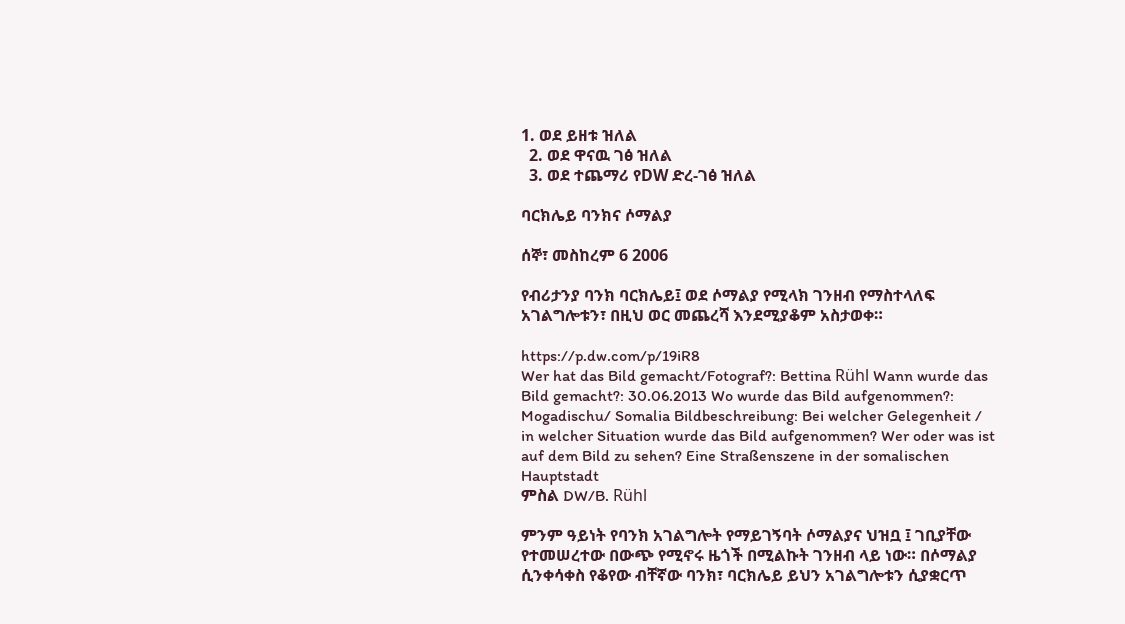1. ወደ ይዘቱ ዝለል
  2. ወደ ዋናዉ ገፅ ዝለል
  3. ወደ ተጨማሪ የDW ድረ-ገፅ ዝለል

ባርክሌይ ባንክና ሶማልያ

ሰኞ፣ መስከረም 6 2006

የብሪታንያ ባንክ ባርክሌይ፤ ወደ ሶማልያ የሚላክ ገንዘብ የማስተላለፍ አገልግሎቱን፣ በዚህ ወር መጨረሻ እንደሚያቆም አስታወቀ።

https://p.dw.com/p/19iR8
Wer hat das Bild gemacht/Fotograf?: Bettina Rühl Wann wurde das Bild gemacht?: 30.06.2013 Wo wurde das Bild aufgenommen?: Mogadischu/ Somalia Bildbeschreibung: Bei welcher Gelegenheit / in welcher Situation wurde das Bild aufgenommen? Wer oder was ist auf dem Bild zu sehen? Eine Straßenszene in der somalischen Hauptstadt
ምስል DW/B. Rühl

ምንም ዓይነት የባንክ አገልግሎት የማይገኝባት ሶማልያና ህዝቧ ፤ ገቢያቸው የተመሠረተው በውጭ የሚኖሩ ዜጎች በሚልኩት ገንዘብ ላይ ነው። በሶማልያ ሲንቀሳቀስ የቆየው ብቸኛው ባንክ፣ ባርክሌይ ይህን አገልግሎቱን ሲያቋርጥ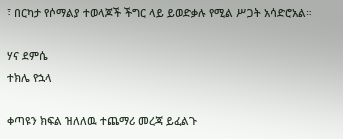፣ በርካታ የሶማልያ ተወላጆች ችግር ላይ ይወድቃሉ የሚል ሥጋት አሳድሮአል።

ሃና ደምሴ
ተክሌ የኋላ

ቀጣዩን ክፍል ዝለለዉ ተጨማሪ መረጃ ይፈልጉ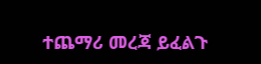ተጨማሪ መረጃ ይፈልጉ